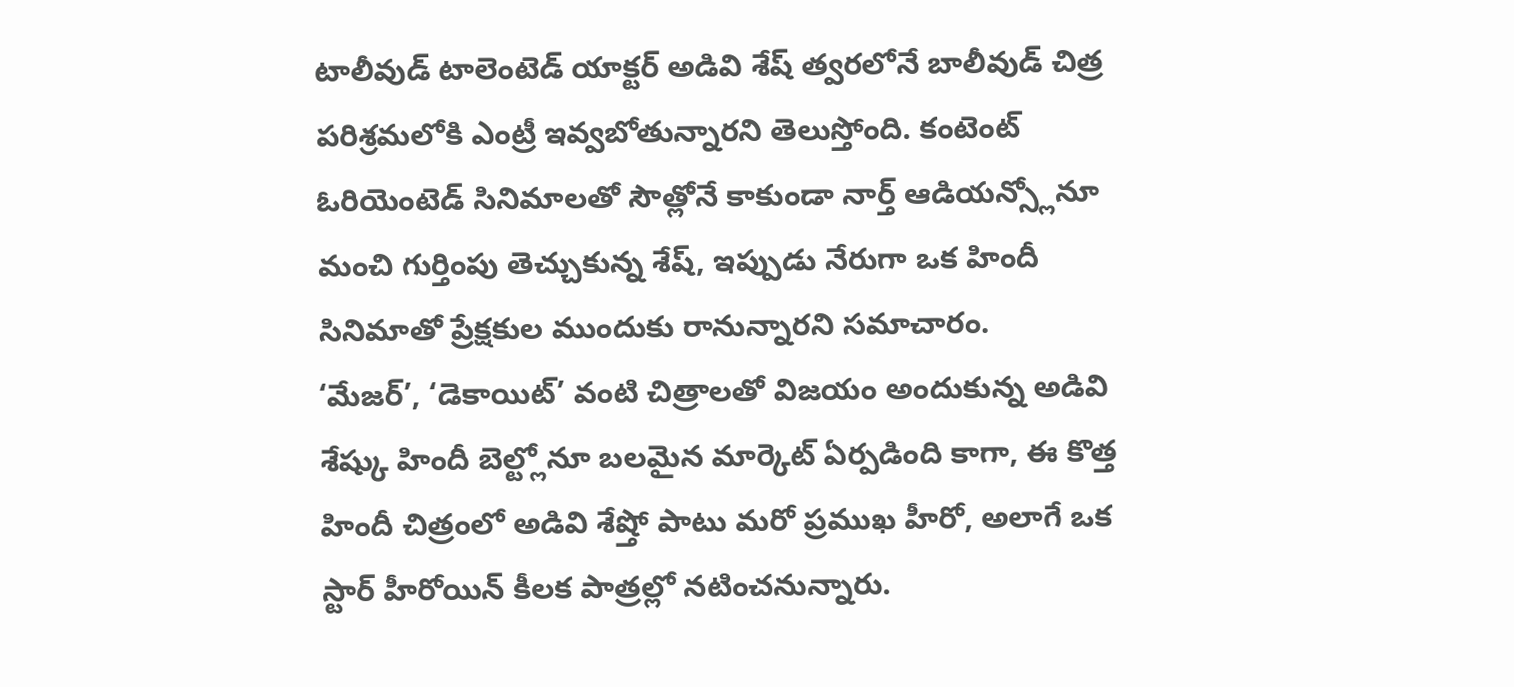టాలీవుడ్ టాలెంటెడ్ యాక్టర్ అడివి శేష్ త్వరలోనే బాలీవుడ్ చిత్ర పరిశ్రమలోకి ఎంట్రీ ఇవ్వబోతున్నారని తెలుస్తోంది. కంటెంట్ ఓరియెంటెడ్ సినిమాలతో సౌత్లోనే కాకుండా నార్త్ ఆడియన్స్లోనూ మంచి గుర్తింపు తెచ్చుకున్న శేష్, ఇప్పుడు నేరుగా ఒక హిందీ సినిమాతో ప్రేక్షకుల ముందుకు రానున్నారని సమాచారం.
‘మేజర్’, ‘డెకాయిట్’ వంటి చిత్రాలతో విజయం అందుకున్న అడివి శేష్కు హిందీ బెల్ట్లోనూ బలమైన మార్కెట్ ఏర్పడింది కాగా, ఈ కొత్త హిందీ చిత్రంలో అడివి శేష్తో పాటు మరో ప్రముఖ హీరో, అలాగే ఒక స్టార్ హీరోయిన్ కీలక పాత్రల్లో నటించనున్నారు.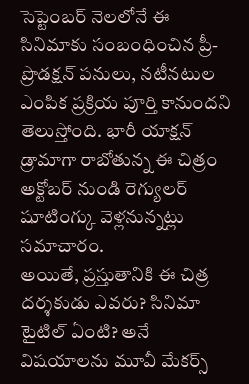సెప్టెంబర్ నెలలోనే ఈ సినిమాకు సంబంధించిన ప్రీ-ప్రొడక్షన్ పనులు, నటీనటుల ఎంపిక ప్రక్రియ పూర్తి కానుందని తెలుస్తోంది. భారీ యాక్షన్ డ్రామాగా రాబోతున్న ఈ చిత్రం అక్టోబర్ నుండి రెగ్యులర్ షూటింగ్కు వెళ్లనున్నట్లు సమాచారం.
అయితే, ప్రస్తుతానికి ఈ చిత్ర దర్శకుడు ఎవరు? సినిమా టైటిల్ ఏంటి? అనే విషయాలను మూవీ మేకర్స్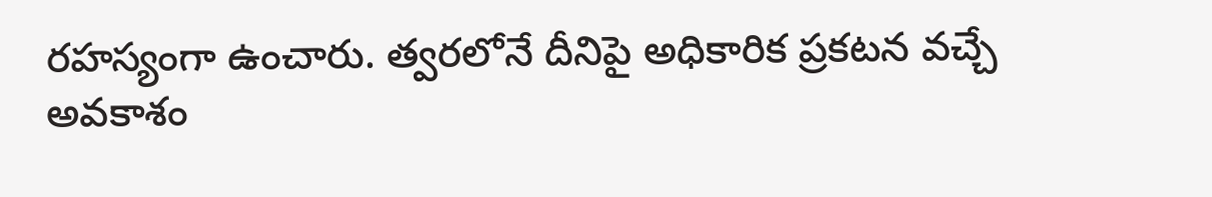రహస్యంగా ఉంచారు. త్వరలోనే దీనిపై అధికారిక ప్రకటన వచ్చే అవకాశం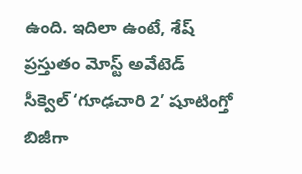ఉంది. ఇదిలా ఉంటే, శేష్ ప్రస్తుతం మోస్ట్ అవేటెడ్ సీక్వెల్ ‘గూఢచారి 2’ షూటింగ్తో బిజీగా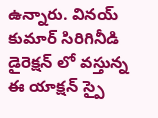ఉన్నారు. వినయ్ కుమార్ సిరిగినీడి డైరెక్షన్ లో వస్తున్న ఈ యాక్షన్ స్పై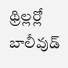థ్రిల్లర్లో బాలీవుడ్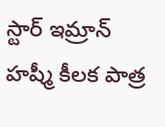స్టార్ ఇమ్రాన్ హష్మీ కీలక పాత్ర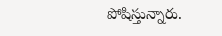పోషిస్తున్నారు.